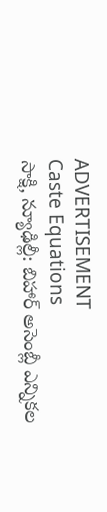ADVERTISEMENT
Caste Equations
సాక్షి, న్యూఢిల్లీ: బిహార్ అసెంబ్లీ ఎన్నికల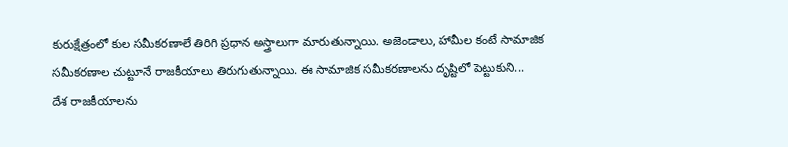కురుక్షేత్రంలో కుల సమీకరణాలే తిరిగి ప్రధాన అస్త్రాలుగా మారుతున్నాయి. అజెండాలు, హామీల కంటే సామాజిక సమీకరణాల చుట్టూనే రాజకీయాలు తిరుగుతున్నాయి. ఈ సామాజిక సమీకరణాలను దృష్టిలో పెట్టుకుని...
దేశ రాజకీయాలను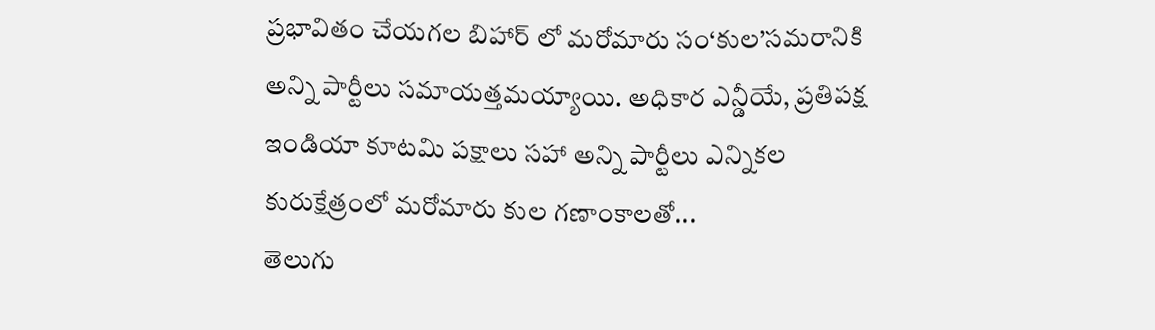ప్రభావితం చేయగల బిహార్ లో మరోమారు సం‘కుల’సమరానికి అన్ని పార్టీలు సమాయత్తమయ్యాయి. అధికార ఎన్డీయే, ప్రతిపక్ష ఇండియా కూటమి పక్షాలు సహా అన్ని పార్టీలు ఎన్నికల కురుక్షేత్రంలో మరోమారు కుల గణాంకాలతో...
తెలుగు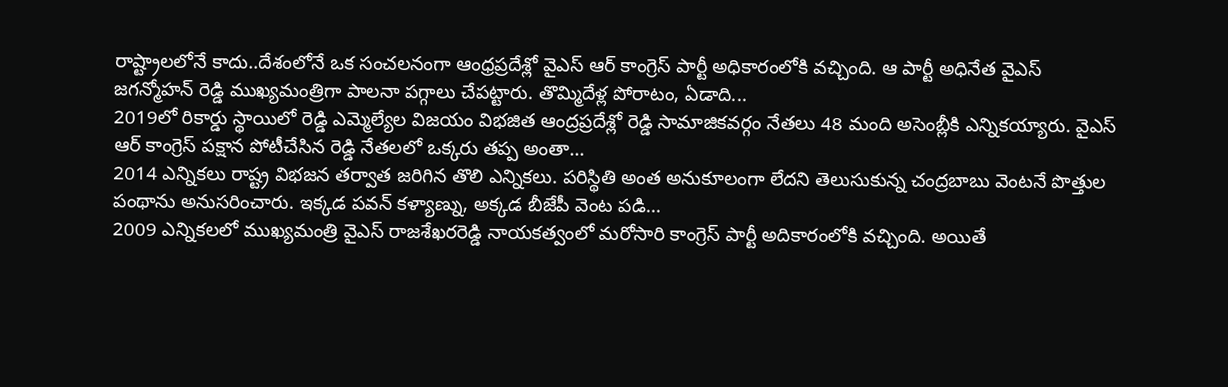రాష్ట్రాలలోనే కాదు..దేశంలోనే ఒక సంచలనంగా ఆంధ్రప్రదేశ్లో వైఎస్ ఆర్ కాంగ్రెస్ పార్టీ అధికారంలోకి వచ్చింది. ఆ పార్టీ అధినేత వైఎస్ జగన్మోహన్ రెడ్డి ముఖ్యమంత్రిగా పాలనా పగ్గాలు చేపట్టారు. తొమ్మిదేళ్ల పోరాటం, ఏడాది...
2019లో రికార్డు స్థాయిలో రెడ్డి ఎమ్మెల్యేల విజయం విభజిత ఆంద్రప్రదేశ్లో రెడ్డి సామాజికవర్గం నేతలు 48 మంది అసెంబ్లీకి ఎన్నికయ్యారు. వైఎస్ ఆర్ కాంగ్రెస్ పక్షాన పోటీచేసిన రెడ్డి నేతలలో ఒక్కరు తప్ప అంతా...
2014 ఎన్నికలు రాష్ట్ర విభజన తర్వాత జరిగిన తొలి ఎన్నికలు. పరిస్థితి అంత అనుకూలంగా లేదని తెలుసుకున్న చంద్రబాబు వెంటనే పొత్తుల పంథాను అనుసరించారు. ఇక్కడ పవన్ కళ్యాణ్ను, అక్కడ బీజేపీ వెంట పడి...
2009 ఎన్నికలలో ముఖ్యమంత్రి వైఎస్ రాజశేఖరరెడ్డి నాయకత్వంలో మరోసారి కాంగ్రెస్ పార్టీ అదికారంలోకి వచ్చింది. అయితే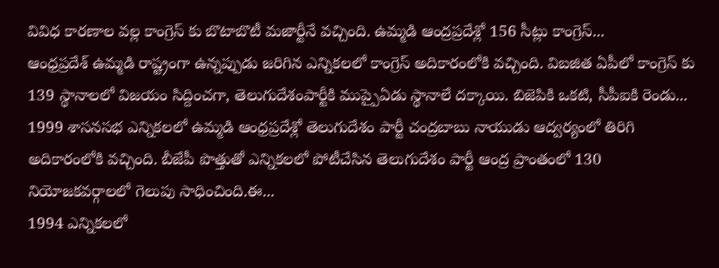వివిధ కారణాల వల్ల కాంగ్రెస్ కు బొటాబొటీ మజార్టీనే వచ్చింది. ఉమ్మడి ఆంద్రప్రదేశ్లో 156 సీట్లు కాంగ్రెస్...
ఆంధ్రప్రదేశ్ ఉమ్మడి రాష్ట్రంగా ఉన్నప్పుడు జరిగిన ఎన్నికలలో కాంగ్రెస్ అదికారంలోకి వచ్చింది. విబజిత ఏపీలో కాంగ్రెస్ కు 139 స్థానాలలో విజయం సిద్దించగా, తెలుగుదేశంపార్టీకి ముప్పైఏడు స్థానాలే దక్కాయి. బిజెపికి ఒకటి, సీపీఐకి రెండు...
1999 శాసనసభ ఎన్నికలలో ఉమ్మడి ఆంధ్రప్రదేశ్లో తెలుగుదేశం పార్టీ చంద్రబాబు నాయుడు ఆద్వర్యంలో తిరిగి అదికారంలోకి వచ్చింది. బీజేపీ పొత్తుతో ఎన్నికలలో పోటీచేసిన తెలుగుదేశం పార్టీ ఆంద్ర ప్రాంతంలో 130 నియోజకవర్గాలలో గెలుపు సాధించింది.ఈ...
1994 ఎన్నికలలో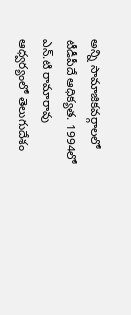అన్ని సామాజికవర్గాలలో టీడీపీదే ఆధిక్యత. 1994లో ఎన్.టి రామారావు ఆధ్వర్యంలో తెలుగుదేశం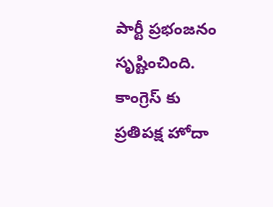పార్టీ ప్రభంజనం సృష్టించింది. కాంగ్రెస్ కు ప్రతిపక్ష హోదా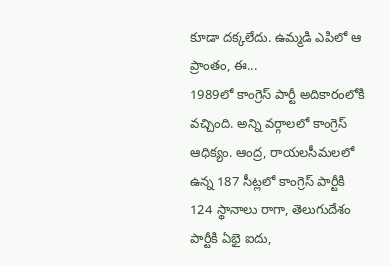కూడా దక్కలేదు. ఉమ్మడి ఎపిలో ఆ ప్రాంతం, ఈ...
1989లో కాంగ్రెస్ పార్టీ అదికారంలోకి వచ్చింది. అన్ని వర్గాలలో కాంగ్రెస్ ఆధిక్యం. ఆంద్ర, రాయలసీమలలో ఉన్న 187 సీట్లలో కాంగ్రెస్ పార్టీకి 124 స్థానాలు రాగా, తెలుగుదేశం పార్టీకి ఏభై ఐదు,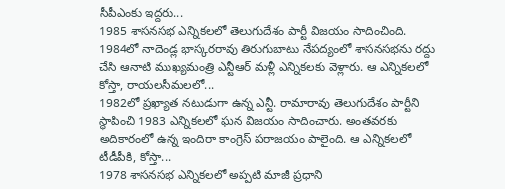సీపీఎంకు ఇద్దరు...
1985 శాసనసభ ఎన్నికలలో తెలుగుదేశం పార్టీ విజయం సాదించింది. 1984లో నాదెండ్ల భాస్కరరావు తిరుగుబాటు నేపద్యంలో శాసనసభను రద్దు చేసి ఆనాటి ముఖ్యమంత్రి ఎన్టీఆర్ మళ్లీ ఎన్నికలకు వెళ్లారు. ఆ ఎన్నికలలో కోస్తా, రాయలసీమలలో...
1982లో ప్రఖ్యాత నటుడుగా ఉన్న ఎన్టీ. రామారావు తెలుగుదేశం పార్టీని స్థాపించి 1983 ఎన్నికలలో ఘన విజయం సాదించారు. అంతవరకు అదికారంలో ఉన్న ఇందిరా కాంగ్రెస్ పరాజయం పాలైంది. ఆ ఎన్నికలలో టీడీపీకి, కోస్తా...
1978 శాసనసభ ఎన్నికలలో అప్పటి మాజీ ప్రధాని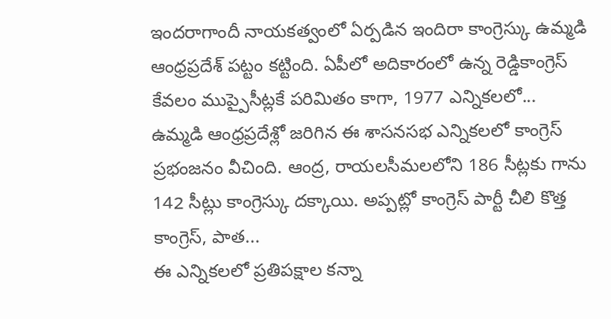ఇందరాగాందీ నాయకత్వంలో ఏర్పడిన ఇందిరా కాంగ్రెస్కు ఉమ్మడి ఆంధ్రప్రదేశ్ పట్టం కట్టింది. ఏపీలో అదికారంలో ఉన్న రెడ్డికాంగ్రెస్ కేవలం ముప్పైసీట్లకే పరిమితం కాగా, 1977 ఎన్నికలలో...
ఉమ్మడి ఆంధ్రప్రదేశ్లో జరిగిన ఈ శాసనసభ ఎన్నికలలో కాంగ్రెస్ ప్రభంజనం వీచింది. ఆంద్ర, రాయలసీమలలోని 186 సీట్లకు గాను 142 సీట్లు కాంగ్రెస్కు దక్కాయి. అప్పట్లో కాంగ్రెస్ పార్టీ చీలి కొత్త కాంగ్రెస్, పాత...
ఈ ఎన్నికలలో ప్రతిపక్షాల కన్నా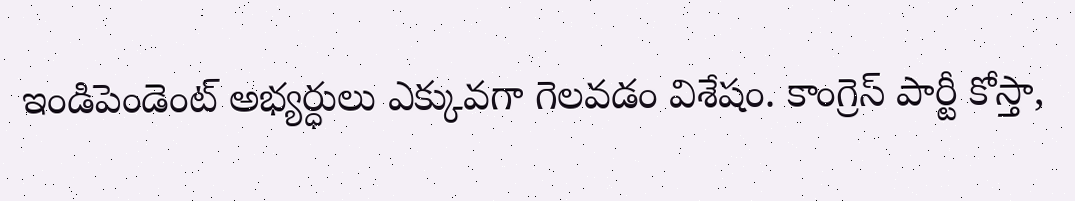ఇండిపెండెంట్ అభ్యర్ధులు ఎక్కువగా గెలవడం విశేషం. కాంగ్రెస్ పార్టీ కోస్తా,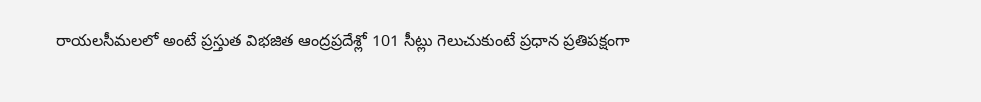రాయలసీమలలో అంటే ప్రస్తుత విభజిత ఆంద్రప్రదేశ్లో 101 సీట్లు గెలుచుకుంటే ప్రధాన ప్రతిపక్షంగా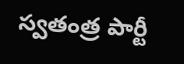స్వతంత్ర పార్టీ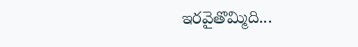ఇరవైతొమ్మిది...